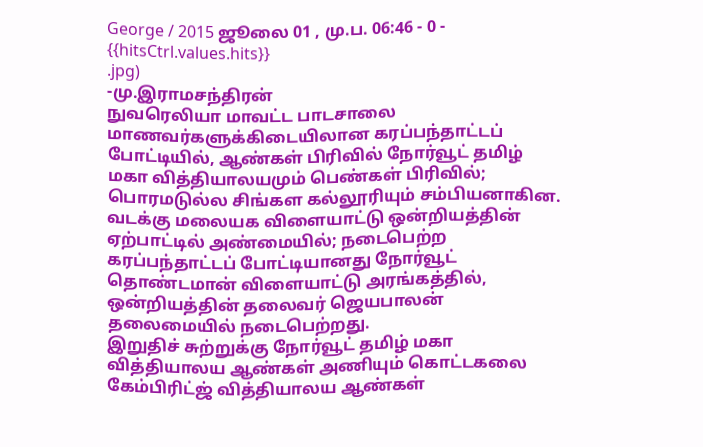George / 2015 ஜூலை 01 , மு.ப. 06:46 - 0 - {{hitsCtrl.values.hits}}
.jpg)
-மு.இராமசந்திரன்
நுவரெலியா மாவட்ட பாடசாலை மாணவர்களுக்கிடையிலான கரப்பந்தாட்டப் போட்டியில், ஆண்கள் பிரிவில் நோர்வூட் தமிழ் மகா வித்தியாலயமும் பெண்கள் பிரிவில்; பொரமடுல்ல சிங்கள கல்லூரியும் சம்பியனாகின.
வடக்கு மலையக விளையாட்டு ஒன்றியத்தின் ஏற்பாட்டில் அண்மையில்; நடைபெற்ற கரப்பந்தாட்டப் போட்டியானது நோர்வூட் தொண்டமான் விளையாட்டு அரங்கத்தில், ஒன்றியத்தின் தலைவர் ஜெயபாலன் தலைமையில் நடைபெற்றது.
இறுதிச் சுற்றுக்கு நோர்வூட் தமிழ் மகா வித்தியாலய ஆண்கள் அணியும் கொட்டகலை கேம்பிரிட்ஜ் வித்தியாலய ஆண்கள்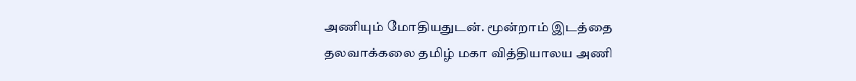அணியும் மோதியதுடன். மூன்றாம் இடத்தை தலவாக்கலை தமிழ் மகா வித்தியாலய அணி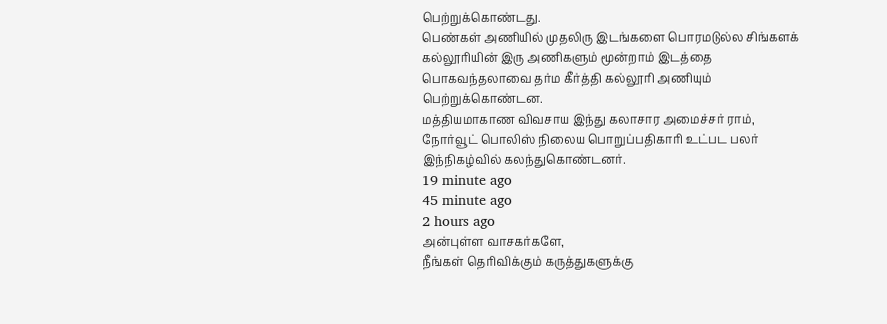பெற்றுக்கொண்டது.
பெண்கள் அணியில் முதலிரு இடங்களை பொரமடுல்ல சிங்களக் கல்லூரியின் இரு அணிகளும் மூன்றாம் இடத்தை பொகவந்தலாவை தர்ம கீர்த்தி கல்லூரி அணியும் பெற்றுக்கொண்டன.
மத்தியமாகாண விவசாய இந்து கலாசார அமைச்சர் ராம், நோர்வூட் பொலிஸ் நிலைய பொறுப்பதிகாரி உட்பட பலர் இந்நிகழ்வில் கலந்துகொண்டனர்.
19 minute ago
45 minute ago
2 hours ago
அன்புள்ள வாசகர்களே,
நீங்கள் தெரிவிக்கும் கருத்துகளுக்கு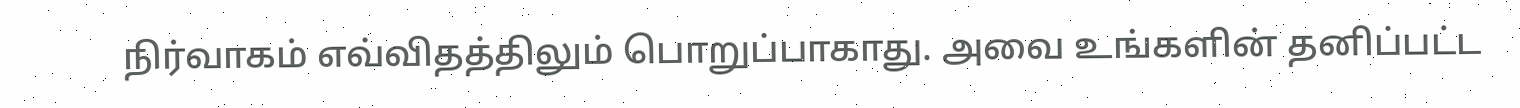நிர்வாகம் எவ்விதத்திலும் பொறுப்பாகாது. அவை உங்களின் தனிப்பட்ட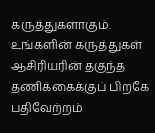கருத்துகளாகும். உங்களின் கருத்துகள் ஆசிரியரின் தகுந்த தணிக்கைக்குப் பிறகே பதிவேற்றம்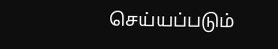செய்யப்படும்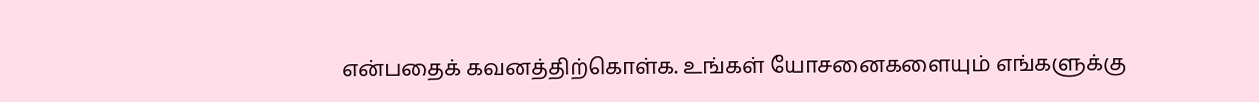என்பதைக் கவனத்திற்கொள்க. உங்கள் யோசனைகளையும் எங்களுக்கு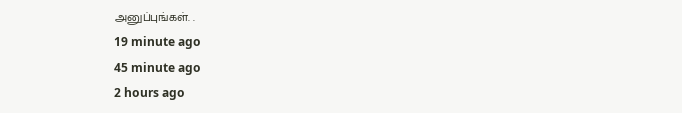அனுப்புங்கள். .
19 minute ago
45 minute ago
2 hours ago